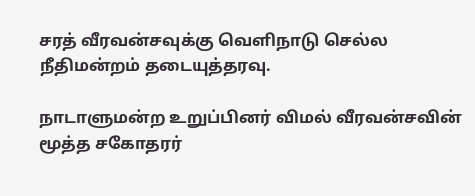சரத் வீரவன்சவுக்கு வெளிநாடு செல்ல நீதிமன்றம் தடையுத்தரவு.

நாடாளுமன்ற உறுப்பினர் விமல் வீரவன்சவின் மூத்த சகோதரர்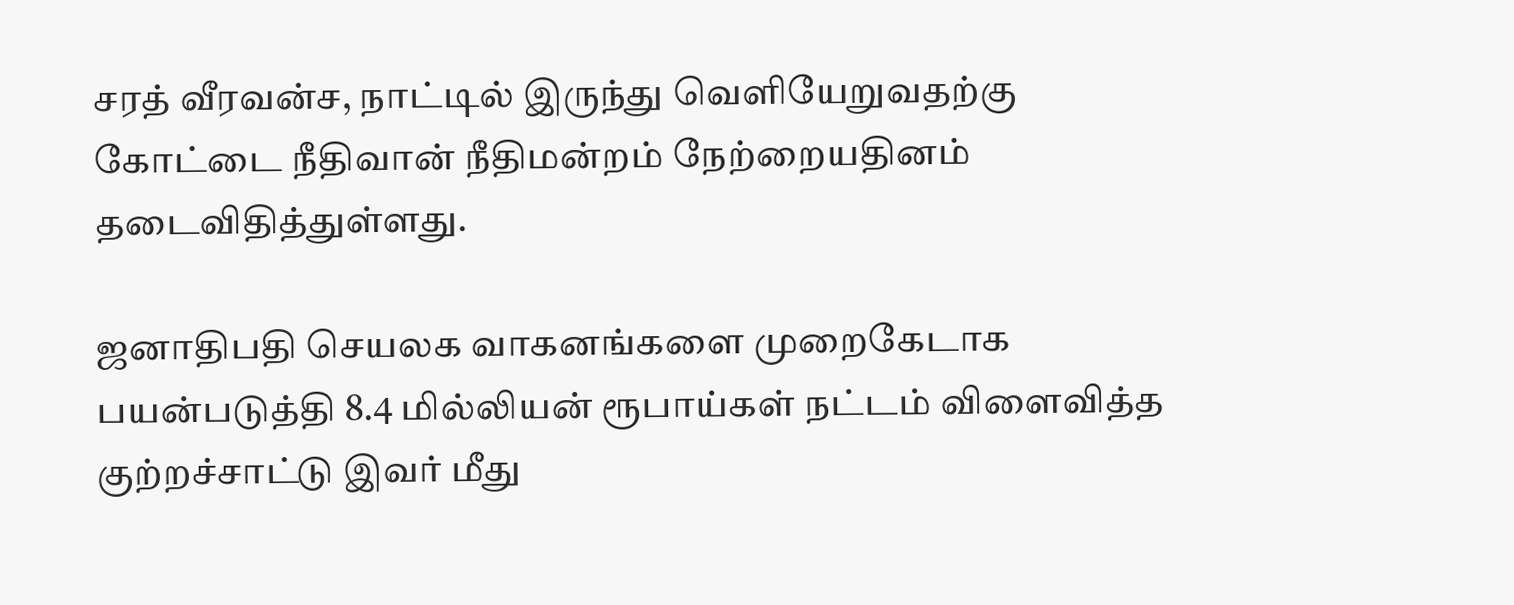சரத் வீரவன்ச, நாட்டில் இருந்து வெளியேறுவதற்கு கோட்டை நீதிவான் நீதிமன்றம் நேற்றையதினம் தடைவிதித்துள்ளது.

ஜனாதிபதி செயலக வாகனங்களை முறைகேடாக பயன்படுத்தி 8.4 மில்லியன் ரூபாய்கள் நட்டம் விளைவித்த குற்றச்சாட்டு இவர் மீது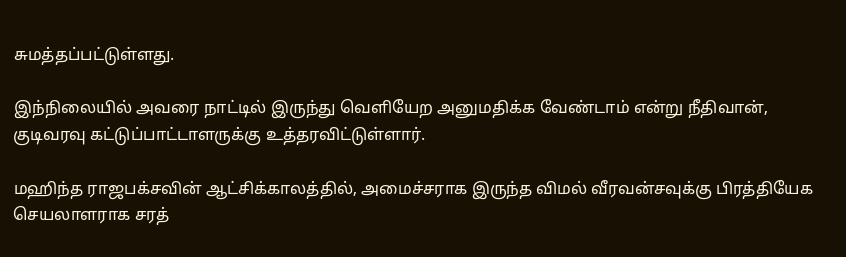சுமத்தப்பட்டுள்ளது.

இந்நிலையில் அவரை நாட்டில் இருந்து வெளியேற அனுமதிக்க வேண்டாம் என்று நீதிவான், குடிவரவு கட்டுப்பாட்டாளருக்கு உத்தரவிட்டுள்ளார்.

மஹிந்த ராஜபக்சவின் ஆட்சிக்காலத்தில், அமைச்சராக இருந்த விமல் வீரவன்சவுக்கு பிரத்தியேக செயலாளராக சரத்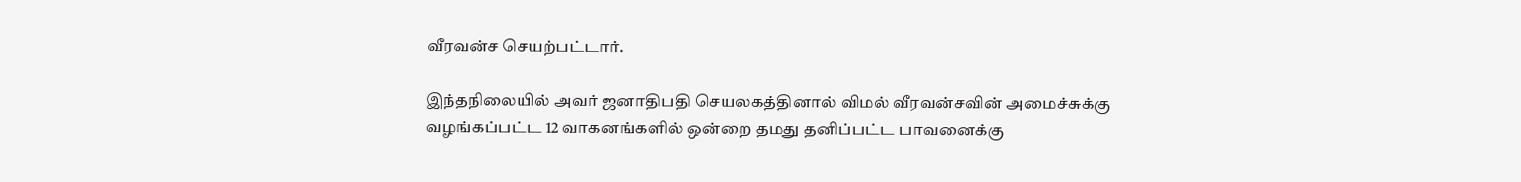வீரவன்ச செயற்பட்டார்.

இந்தநிலையில் அவர் ஜனாதிபதி செயலகத்தினால் விமல் வீரவன்சவின் அமைச்சுக்கு வழங்கப்பட்ட 12 வாகனங்களில் ஒன்றை தமது தனிப்பட்ட பாவனைக்கு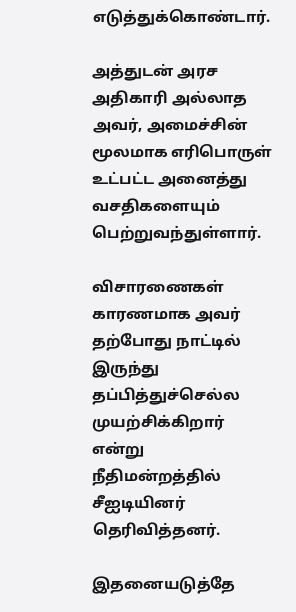எடுத்துக்கொண்டார்.

அத்துடன் அரச அதிகாரி அல்லாத அவர், அமைச்சின் மூலமாக எரிபொருள் உட்பட்ட அனைத்து வசதிகளையும் பெற்றுவந்துள்ளார்.

விசாரணைகள் காரணமாக அவர் தற்போது நாட்டில் இருந்து தப்பித்துச்செல்ல முயற்சிக்கிறார் என்று நீதிமன்றத்தில் சீஐடியினர் தெரிவித்தனர்.

இதனையடுத்தே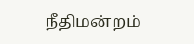நீதிமன்றம்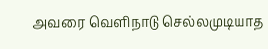அவரை வெளிநாடு செல்லமுடியாத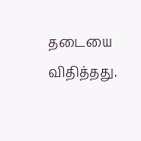தடையை விதித்தது.